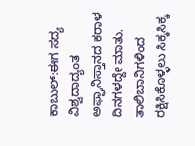ಕಾಬುಲ್‌:ಈಗ ಸದ್ಯ ವಿಶ್ವದಾದ್ಯಂತ ಅಫ್ಘಾನಿಸ್ತಾನದ ಕರಾಳ ದಿನಗಳದ್ದೇ ಮಾತು. ತಾಲಿಬಾನಿಗಳಿಂದ ರಕ್ಷಿಸಿಕೊಳ್ಳಲು ಸಿಕ್ಕಸಿಕ್ಕ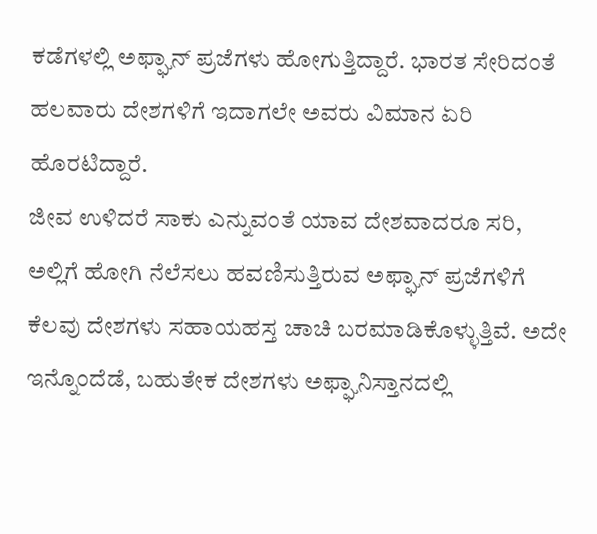ಕಡೆಗಳಲ್ಲಿ ಅಫ್ಘಾನ್‌ ಪ್ರಜೆಗಳು ಹೋಗುತ್ತಿದ್ದಾರೆ. ಭಾರತ ಸೇರಿದಂತೆ ಹಲವಾರು ದೇಶಗಳಿಗೆ ಇದಾಗಲೇ ಅವರು ವಿಮಾನ ಏರಿ ಹೊರಟಿದ್ದಾರೆ.
ಜೀವ ಉಳಿದರೆ ಸಾಕು ಎನ್ನುವಂತೆ ಯಾವ ದೇಶವಾದರೂ ಸರಿ, ಅಲ್ಲಿಗೆ ಹೋಗಿ ನೆಲೆಸಲು ಹವಣಿಸುತ್ತಿರುವ ಅಫ್ಘಾನ್ ಪ್ರಜೆಗಳಿಗೆ ಕೆಲವು ದೇಶಗಳು ಸಹಾಯಹಸ್ತ ಚಾಚಿ ಬರಮಾಡಿಕೊಳ್ಳುತ್ತಿವೆ. ಅದೇ ಇನ್ನೊಂದೆಡೆ, ಬಹುತೇಕ ದೇಶಗಳು ಅಫ್ಘಾನಿಸ್ತಾನದಲ್ಲಿ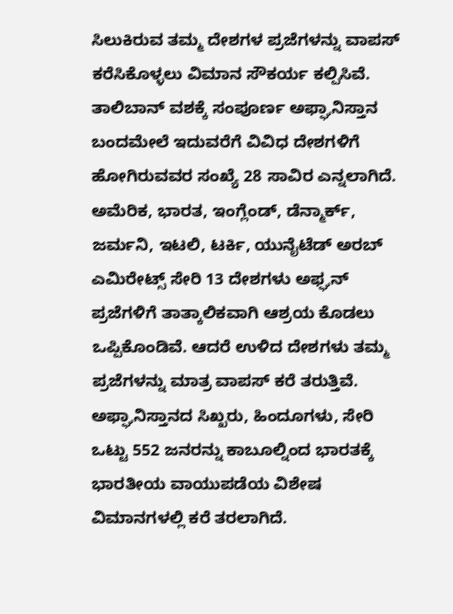ಸಿಲುಕಿರುವ ತಮ್ಮ ದೇಶಗಳ ಪ್ರಜೆಗಳನ್ನು ವಾಪಸ್ ಕರೆಸಿಕೊಳ್ಳಲು ವಿಮಾನ ಸೌಕರ್ಯ ಕಲ್ಪಿಸಿವೆ.
ತಾಲಿಬಾನ್‌ ವಶಕ್ಕೆ ಸಂಪೂರ್ಣ ಅಫ್ಘಾನಿಸ್ತಾನ ಬಂದಮೇಲೆ ಇದುವರೆಗೆ ವಿವಿಧ ದೇಶಗಳಿಗೆ ಹೋಗಿರುವವರ ಸಂಖ್ಯೆ 28 ಸಾವಿರ ಎನ್ನಲಾಗಿದೆ. ಅಮೆರಿಕ, ಭಾರತ, ಇಂಗ್ಲೆಂಡ್‌, ಡೆನ್ಮಾರ್ಕ್, ಜರ್ಮನಿ, ಇಟಲಿ, ಟರ್ಕಿ, ಯುನೈಟೆಡ್ ಅರಬ್ ಎಮಿರೇಟ್ಸ್ ಸೇರಿ 13 ದೇಶಗಳು ಅಫ್ಘನ್‌ ಪ್ರಜೆಗಳಿಗೆ ತಾತ್ಕಾಲಿಕವಾಗಿ ಆಶ್ರಯ ಕೊಡಲು ಒಪ್ಪಿಕೊಂಡಿವೆ. ಆದರೆ ಉಳಿದ ದೇಶಗಳು ತಮ್ಮ ಪ್ರಜೆಗಳನ್ನು ಮಾತ್ರ ವಾಪಸ್ ಕರೆ ತರುತ್ತಿವೆ. ಅಫ್ಘಾನಿಸ್ತಾನದ ಸಿಖ್ಖರು, ಹಿಂದೂಗಳು, ಸೇರಿ ಒಟ್ಟು 552 ಜನರನ್ನು ಕಾಬೂಲ್ನಿಂದ ಭಾರತಕ್ಕೆ ಭಾರತೀಯ ವಾಯುಪಡೆಯ ವಿಶೇಷ ವಿಮಾನಗಳಲ್ಲಿ ಕರೆ ತರಲಾಗಿದೆ.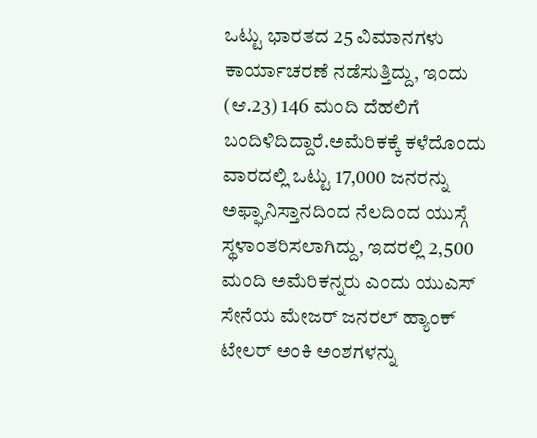ಒಟ್ಟು ಭಾರತದ 25 ವಿಮಾನಗಳು ಕಾರ್ಯಾಚರಣೆ ನಡೆಸುತ್ತಿದ್ದು, ಇಂದು (ಆ.23) 146 ಮಂದಿ ದೆಹಲಿಗೆ ಬಂದಿಳಿದಿದ್ದಾರೆ.ಅಮೆರಿಕಕ್ಕೆ ಕಳೆದೊಂದು ವಾರದಲ್ಲಿ ಒಟ್ಟು 17,000 ಜನರನ್ನು ಅಫ್ಘಾನಿಸ್ತಾನದಿಂದ ನೆಲದಿಂದ ಯುಸ್ಗೆ ಸ್ಥಳಾಂತರಿಸಲಾಗಿದ್ದು, ಇದರಲ್ಲಿ 2,500 ಮಂದಿ ಅಮೆರಿಕನ್ನರು ಎಂದು ಯುಎಸ್ ಸೇನೆಯ ಮೇಜರ್ ಜನರಲ್ ಹ್ಯಾಂಕ್ ಟೇಲರ್ ಅಂಕಿ ಅಂಶಗಳನ್ನು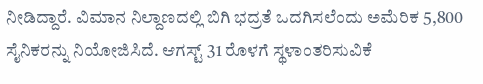ನೀಡಿದ್ದಾರೆ. ವಿಮಾನ ನಿಲ್ದಾಣದಲ್ಲಿ ಬಿಗಿ ಭದ್ರತೆ ಒದಗಿಸಲೆಂದು ಅಮೆರಿಕ 5,800 ಸೈನಿಕರನ್ನು ನಿಯೋಜಿಸಿದೆ. ಆಗಸ್ಟ್ 31 ರೊಳಗೆ ಸ್ಥಳಾಂತರಿಸುವಿಕೆ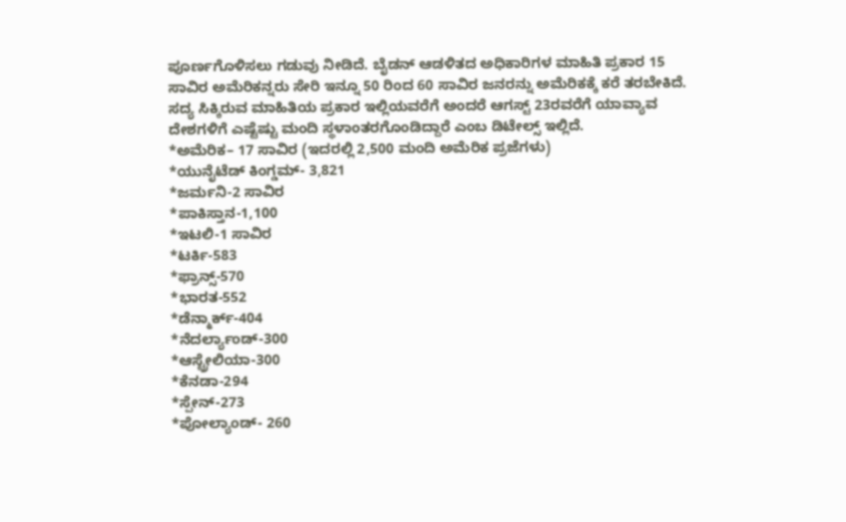ಪೂರ್ಣಗೊಳಿಸಲು ಗಡುವು ನೀಡಿದೆ. ಬೈಡನ್ ಆಡಳಿತದ ಅಧಿಕಾರಿಗಳ ಮಾಹಿತಿ ಪ್ರಕಾರ 15 ಸಾವಿರ ಅಮೆರಿಕನ್ನರು ಸೇರಿ ಇನ್ನೂ 50 ರಿಂದ 60 ಸಾವಿರ ಜನರನ್ನು ಅಮೆರಿಕಕ್ಕೆ ಕರೆ ತರಬೇಕಿದೆ.
ಸದ್ಯ ಸಿಕ್ಕಿರುವ ಮಾಹಿತಿಯ ಪ್ರಕಾರ ಇಲ್ಲಿಯವರೆಗೆ ಅಂದರೆ ಆಗಸ್ಟ್‌ 23ರವರೆಗೆ ಯಾವ್ಯಾವ ದೇಶಗಳಿಗೆ ಎಷ್ಟೆಷ್ಟು ಮಂದಿ ಸ್ಥಳಾಂತರಗೊಂಡಿದ್ದಾರೆ ಎಂಬ ಡಿಟೇಲ್ಸ್‌ ಇಲ್ಲಿದೆ.
*ಅಮೆರಿಕ– 17 ಸಾವಿರ (ಇದರಲ್ಲಿ 2,500 ಮಂದಿ ಅಮೆರಿಕ ಪ್ರಜೆಗಳು)
*ಯುನೈಟೆಡ್ ಕಿಂಗ್ಡಮ್- 3,821
*ಜರ್ಮನಿ-2 ಸಾವಿರ
*ಪಾಕಿಸ್ತಾನ-1,100
*ಇಟಲಿ-1 ಸಾವಿರ
*ಟರ್ಕಿ-583
*ಫ್ರಾನ್ಸ್-570
*ಭಾರತ-552
*ಡೆನ್ಮಾರ್ಕ್-404
*ನೆದರ್ಲ್ಯಾಂಡ್-300
*ಆಸ್ಟ್ರೇಲಿಯಾ-300
*ಕೆನಡಾ-294
*ಸ್ಪೇನ್-273
*ಪೋಲ್ಯಾಂಡ್- 260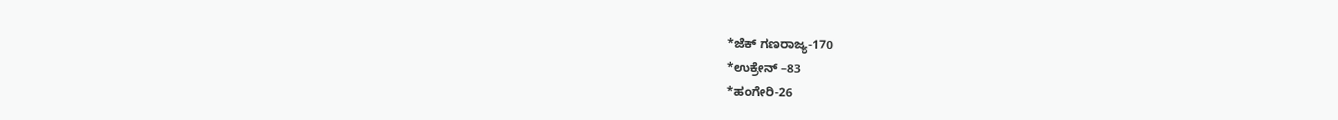*ಜೆಕ್ ಗಣರಾಜ್ಯ-170
*ಉಕ್ರೇನ್ –83
*ಹಂಗೇರಿ-26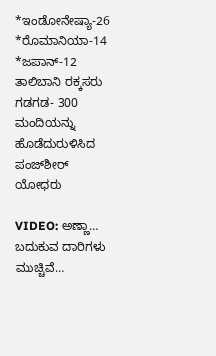*ಇಂಡೋನೇಷ್ಯಾ-26
*ರೊಮಾನಿಯಾ-14
*ಜಪಾನ್-12
ತಾಲಿಬಾನಿ ರಕ್ಕಸರು ಗಡಗಡ- 300 ಮಂದಿಯನ್ನು ಹೊಡೆದುರುಳಿಸಿದ ಪಂಜ್‌ಶೀರ್‌ ಯೋಧರು

VIDEO: ಅಣ್ಣಾ… ಬದುಕುವ ದಾರಿಗಳು ಮುಚ್ಚಿವೆ…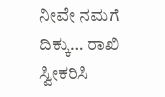ನೀವೇ ನಮಗೆ ದಿಕ್ಕು… ರಾಖಿ ಸ್ವೀಕರಿಸಿ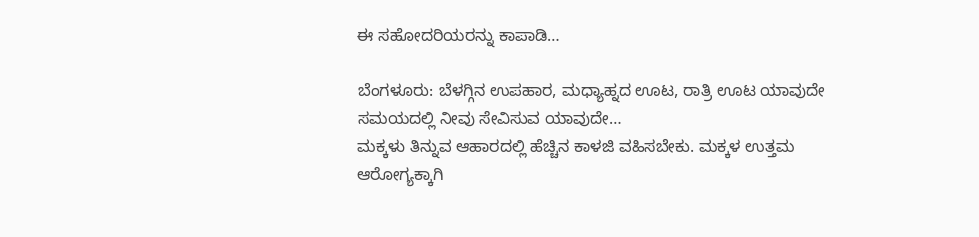ಈ ಸಹೋದರಿಯರನ್ನು ಕಾಪಾಡಿ…

ಬೆಂಗಳೂರು: ಬೆಳಗ್ಗಿನ ಉಪಹಾರ, ಮಧ್ಯಾಹ್ನದ ಊಟ, ರಾತ್ರಿ ಊಟ ಯಾವುದೇ ಸಮಯದಲ್ಲಿ ನೀವು ಸೇವಿಸುವ ಯಾವುದೇ…
ಮಕ್ಕಳು ತಿನ್ನುವ ಆಹಾರದಲ್ಲಿ ಹೆಚ್ಚಿನ ಕಾಳಜಿ ವಹಿಸಬೇಕು. ಮಕ್ಕಳ ಉತ್ತಮ ಆರೋಗ್ಯಕ್ಕಾಗಿ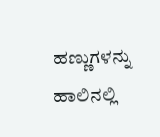ಹಣ್ಣುಗಳನ್ನು ಹಾಲಿನಲ್ಲಿ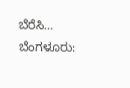ಬೆರೆಸಿ…
ಬೆಂಗಳೂರು: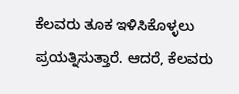ಕೆಲವರು ತೂಕ ಇಳಿಸಿಕೊಳ್ಳಲು ಪ್ರಯತ್ನಿಸುತ್ತಾರೆ. ಆದರೆ, ಕೆಲವರು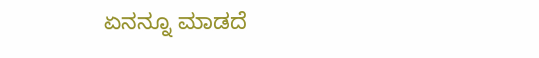ಏನನ್ನೂ ಮಾಡದೆ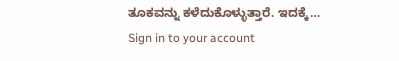ತೂಕವನ್ನು ಕಳೆದುಕೊಳ್ಳುತ್ತಾರೆ. ಇದಕ್ಕೆ…
Sign in to your account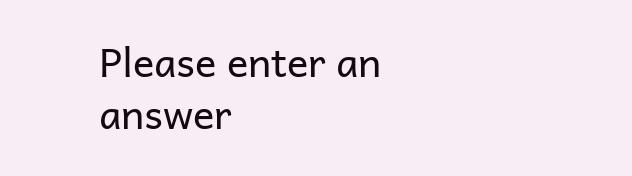Please enter an answer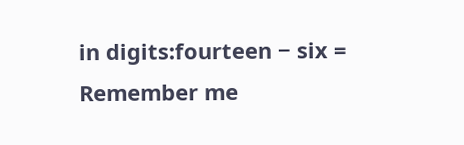in digits:fourteen − six =
Remember me